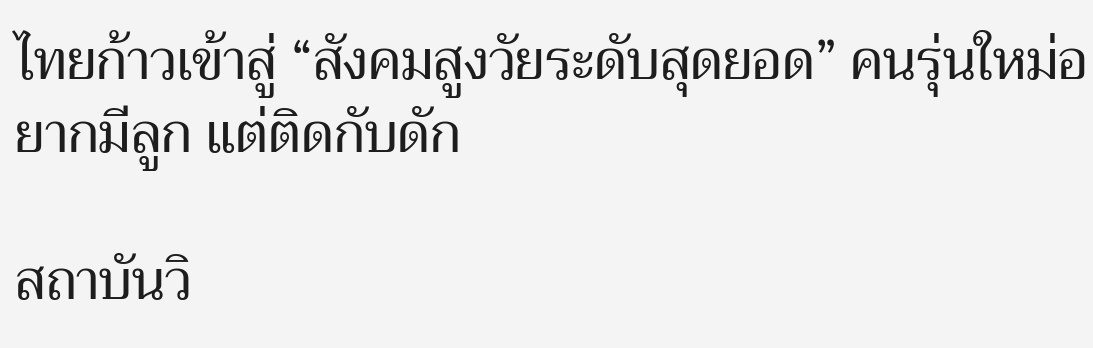ไทยก้าวเข้าสู่ “สังคมสูงวัยระดับสุดยอด” คนรุ่นใหม่อยากมีลูก แต่ติดกับดัก

สถาบันวิ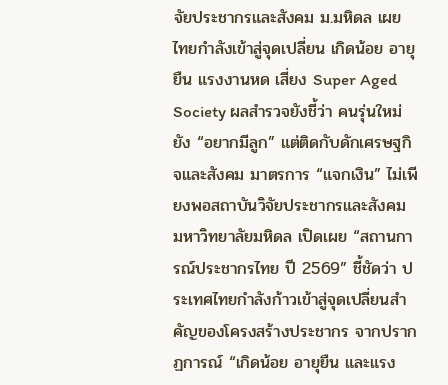จัยประชากรและสังคม ม.มหิดล เผย ไทยกำลังเข้าสู่จุดเปลี่ยน เกิดน้อย อายุยืน แรงงานหด เสี่ยง Super Aged Society ผลสำรวจยังชี้ว่า คนรุ่นใหม่ยัง “อยากมีลูก” แต่ติดกับดักเศรษฐกิจและสังคม มาตรการ “แจกเงิน” ไม่เพียงพอสถาบันวิจัยประชากรและสังคม มหาวิทยาลัยมหิดล เปิดเผย “สถานการณ์ประชากรไทย ปี 2569” ชี้ชัดว่า ประเทศไทยกำลังก้าวเข้าสู่จุดเปลี่ยนสำคัญของโครงสร้างประชากร จากปรากฏการณ์ “เกิดน้อย อายุยืน และแรง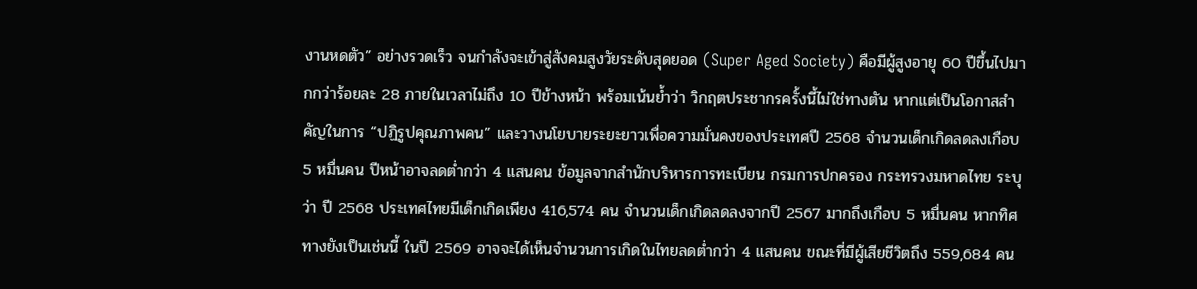งานหดตัว” อย่างรวดเร็ว จนกำลังจะเข้าสู่สังคมสูงวัยระดับสุดยอด (Super Aged Society) คือมีผู้สูงอายุ 60 ปีขึ้นไปมากกว่าร้อยละ 28 ภายในเวลาไม่ถึง 10 ปีข้างหน้า พร้อมเน้นย้ำว่า วิกฤตประชากรครั้งนี้ไม่ใช่ทางตัน หากแต่เป็นโอกาสสำคัญในการ “ปฏิรูปคุณภาพคน” และวางนโยบายระยะยาวเพื่อความมั่นคงของประเทศปี 2568 จำนวนเด็กเกิดลดลงเกือบ 5 หมื่นคน ปีหน้าอาจลดต่ำกว่า 4 แสนคน ข้อมูลจากสำนักบริหารการทะเบียน กรมการปกครอง กระทรวงมหาดไทย ระบุว่า ปี 2568 ประเทศไทยมีเด็กเกิดเพียง 416,574 คน จำนวนเด็กเกิดลดลงจากปี 2567 มากถึงเกือบ 5 หมื่นคน หากทิศทางยังเป็นเช่นนี้ ในปี 2569 อาจจะได้เห็นจำนวนการเกิดในไทยลดต่ำกว่า 4 แสนคน ขณะที่มีผู้เสียชีวิตถึง 559,684 คน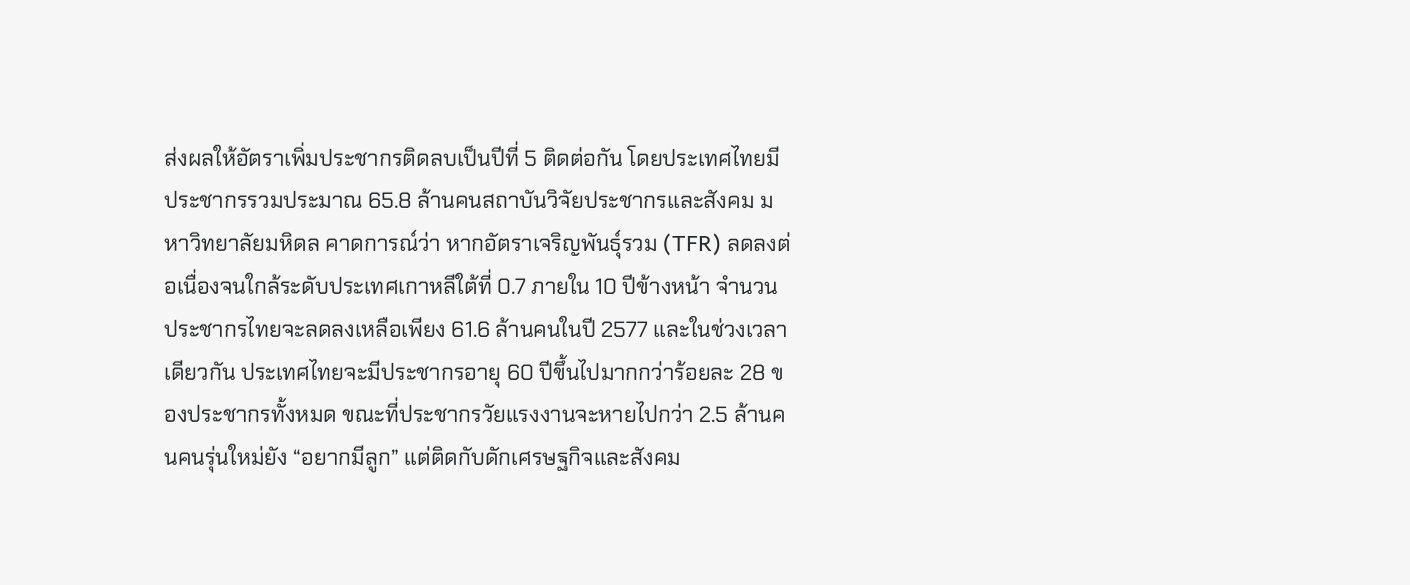ส่งผลให้อัตราเพิ่มประชากรติดลบเป็นปีที่ 5 ติดต่อกัน โดยประเทศไทยมีประชากรรวมประมาณ 65.8 ล้านคนสถาบันวิจัยประชากรและสังคม มหาวิทยาลัยมหิดล คาดการณ์ว่า หากอัตราเจริญพันธุ์รวม (TFR) ลดลงต่อเนื่องจนใกล้ระดับประเทศเกาหลีใต้ที่ 0.7 ภายใน 10 ปีข้างหน้า จำนวนประชากรไทยจะลดลงเหลือเพียง 61.6 ล้านคนในปี 2577 และในช่วงเวลาเดียวกัน ประเทศไทยจะมีประชากรอายุ 60 ปีขึ้นไปมากกว่าร้อยละ 28 ของประชากรทั้งหมด ขณะที่ประชากรวัยแรงงานจะหายไปกว่า 2.5 ล้านคนคนรุ่นใหม่ยัง “อยากมีลูก” แต่ติดกับดักเศรษฐกิจและสังคม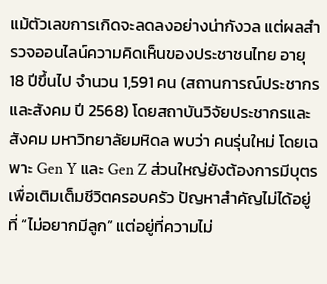แม้ตัวเลขการเกิดจะลดลงอย่างน่ากังวล แต่ผลสำรวจออนไลน์ความคิดเห็นของประชาชนไทย อายุ 18 ปีขึ้นไป จำนวน 1,591 คน (สถานการณ์ประชากรและสังคม ปี 2568) โดยสถาบันวิจัยประชากรและสังคม มหาวิทยาลัยมหิดล พบว่า คนรุ่นใหม่ โดยเฉพาะ Gen Y และ Gen Z ส่วนใหญ่ยังต้องการมีบุตรเพื่อเติมเต็มชีวิตครอบครัว ปัญหาสำคัญไม่ได้อยู่ที่ “ไม่อยากมีลูก” แต่อยู่ที่ความไม่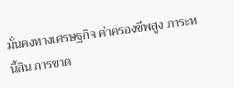มั่นคงทางเศรษฐกิจ ค่าครองชีพสูง ภาระหนี้สิน การขาด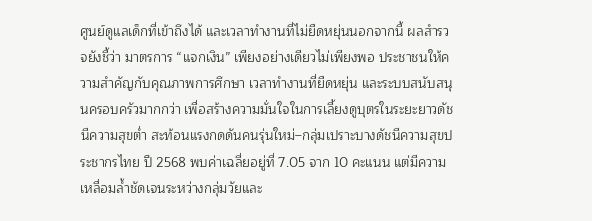ศูนย์ดูแลเด็กที่เข้าถึงได้ และเวลาทำงานที่ไม่ยืดหยุ่นนอกจากนี้ ผลสำรวจยังชี้ว่า มาตรการ “แจกเงิน” เพียงอย่างเดียวไม่เพียงพอ ประชาชนให้ความสำคัญกับคุณภาพการศึกษา เวลาทำงานที่ยืดหยุ่น และระบบสนับสนุนครอบครัวมากกว่า เพื่อสร้างความมั่นใจในการเลี้ยงดูบุตรในระยะยาวดัชนีความสุขต่ำ สะท้อนแรงกดดันคนรุ่นใหม่–กลุ่มเปราะบางดัชนีความสุขประชากรไทย ปี 2568 พบค่าเฉลี่ยอยู่ที่ 7.05 จาก 10 คะแนน แต่มีความเหลื่อมล้ำชัดเจนระหว่างกลุ่มวัยและ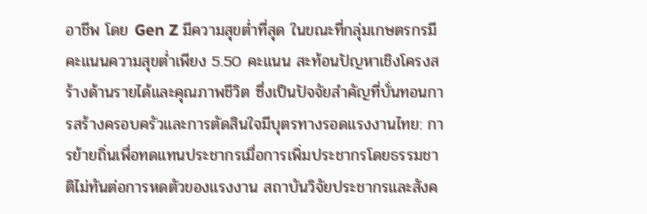อาชีพ โดย Gen Z มีความสุขต่ำที่สุด ในขณะที่กลุ่มเกษตรกรมีคะแนนความสุขต่ำเพียง 5.50 คะแนน สะท้อนปัญหาเชิงโครงสร้างด้านรายได้และคุณภาพชีวิต ซึ่งเป็นปัจจัยสำคัญที่บั่นทอนการสร้างครอบครัวและการตัดสินใจมีบุตรทางรอดแรงงานไทย: การย้ายถิ่นเพื่อทดแทนประชากรเมื่อการเพิ่มประชากรโดยธรรมชาติไม่ทันต่อการหดตัวของแรงงาน สถาบันวิจัยประชากรและสังค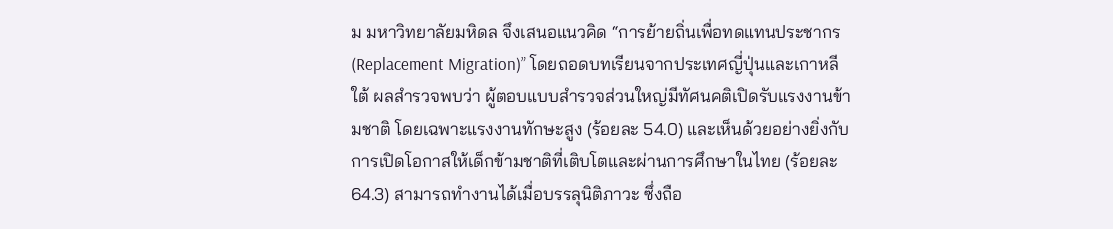ม มหาวิทยาลัยมหิดล จึงเสนอแนวคิด “การย้ายถิ่นเพื่อทดแทนประชากร (Replacement Migration)” โดยถอดบทเรียนจากประเทศญี่ปุ่นและเกาหลีใต้ ผลสำรวจพบว่า ผู้ตอบแบบสำรวจส่วนใหญ่มีทัศนคติเปิดรับแรงงานข้ามชาติ โดยเฉพาะแรงงานทักษะสูง (ร้อยละ 54.0) และเห็นด้วยอย่างยิ่งกับการเปิดโอกาสให้เด็กข้ามชาติที่เติบโตและผ่านการศึกษาในไทย (ร้อยละ 64.3) สามารถทำงานได้เมื่อบรรลุนิติภาวะ ซึ่งถือ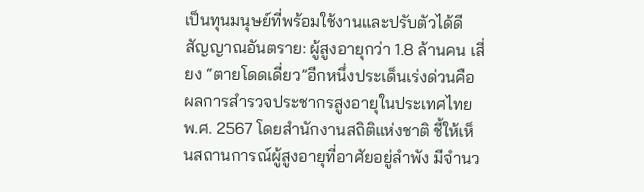เป็นทุนมนุษย์ที่พร้อมใช้งานและปรับตัวได้ดีสัญญาณอันตราย: ผู้สูงอายุกว่า 1.8 ล้านคน เสี่ยง “ตายโดดเดี่ยว”อีกหนึ่งประเด็นเร่งด่วนคือ ผลการสำรวจประชากรสูงอายุในประเทศไทย พ.ศ. 2567 โดยสำนักงานสถิติแห่งชาติ ชี้ให้เห็นสถานการณ์ผู้สูงอายุที่อาศัยอยู่ลำพัง มีจำนว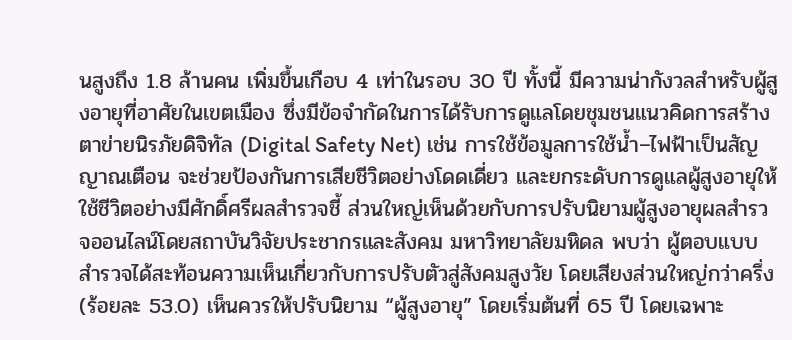นสูงถึง 1.8 ล้านคน เพิ่มขึ้นเกือบ 4 เท่าในรอบ 30 ปี ทั้งนี้ มีความน่ากังวลสำหรับผู้สูงอายุที่อาศัยในเขตเมือง ซึ่งมีข้อจำกัดในการได้รับการดูแลโดยชุมชนแนวคิดการสร้างตาข่ายนิรภัยดิจิทัล (Digital Safety Net) เช่น การใช้ข้อมูลการใช้น้ำ–ไฟฟ้าเป็นสัญญาณเตือน จะช่วยป้องกันการเสียชีวิตอย่างโดดเดี่ยว และยกระดับการดูแลผู้สูงอายุให้ใช้ชีวิตอย่างมีศักดิ์ศรีผลสำรวจชี้ ส่วนใหญ่เห็นด้วยกับการปรับนิยามผู้สูงอายุผลสำรวจออนไลน์โดยสถาบันวิจัยประชากรและสังคม มหาวิทยาลัยมหิดล พบว่า ผู้ตอบแบบสำรวจได้สะท้อนความเห็นเกี่ยวกับการปรับตัวสู่สังคมสูงวัย โดยเสียงส่วนใหญ่กว่าครึ่ง (ร้อยละ 53.0) เห็นควรให้ปรับนิยาม “ผู้สูงอายุ” โดยเริ่มต้นที่ 65 ปี โดยเฉพาะ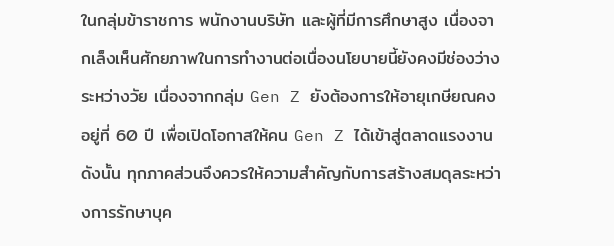ในกลุ่มข้าราชการ พนักงานบริษัท และผู้ที่มีการศึกษาสูง เนื่องจากเล็งเห็นศักยภาพในการทำงานต่อเนื่องนโยบายนี้ยังคงมีช่องว่างระหว่างวัย เนื่องจากกลุ่ม Gen Z ยังต้องการให้อายุเกษียณคงอยู่ที่ 60 ปี เพื่อเปิดโอกาสให้คน Gen Z ได้เข้าสู่ตลาดแรงงาน ดังนั้น ทุกภาคส่วนจึงควรให้ความสำคัญกับการสร้างสมดุลระหว่างการรักษาบุค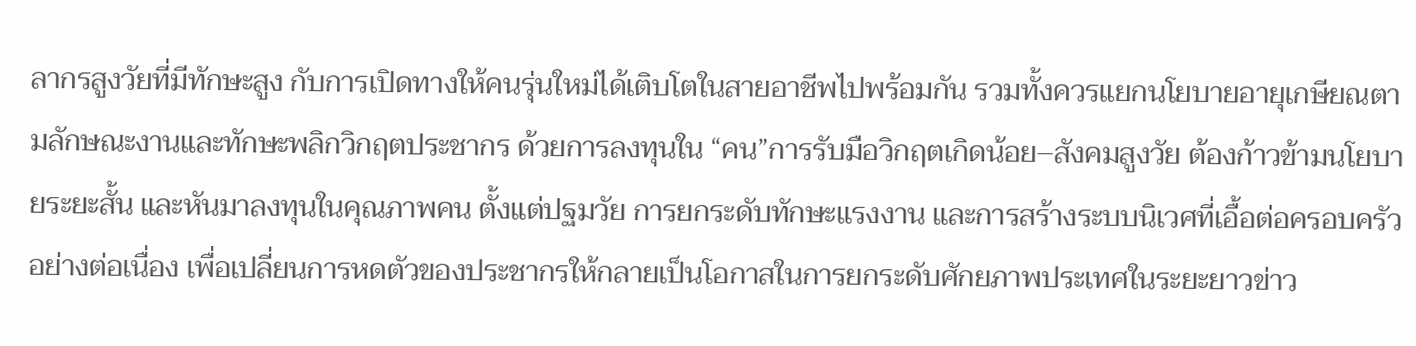ลากรสูงวัยที่มีทักษะสูง กับการเปิดทางให้คนรุ่นใหม่ได้เติบโตในสายอาชีพไปพร้อมกัน รวมทั้งควรแยกนโยบายอายุเกษียณตามลักษณะงานและทักษะพลิกวิกฤตประชากร ด้วยการลงทุนใน “คน”การรับมือวิกฤตเกิดน้อย–สังคมสูงวัย ต้องก้าวข้ามนโยบายระยะสั้น และหันมาลงทุนในคุณภาพคน ตั้งแต่ปฐมวัย การยกระดับทักษะแรงงาน และการสร้างระบบนิเวศที่เอื้อต่อครอบครัวอย่างต่อเนื่อง เพื่อเปลี่ยนการหดตัวของประชากรให้กลายเป็นโอกาสในการยกระดับศักยภาพประเทศในระยะยาวข่าว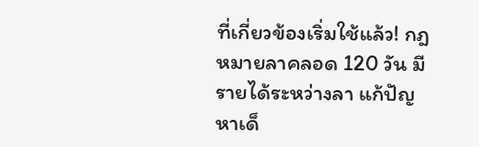ที่เกี่ยวข้องเริ่มใช้แล้ว! กฎหมายลาคลอด 120 วัน มีรายได้ระหว่างลา แก้ปัญหาเด็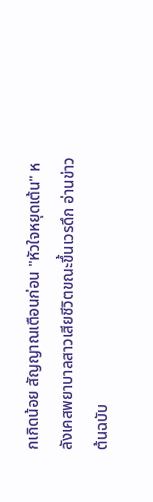กเกิดน้อย สัญญาณเตือนก่อน "หัวใจหยุดเต้น" หลังเคสพยาบาลสาวเสียชีวิตขณะขึ้นเวรดึก อ่านข่าวต้นฉบับ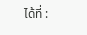ได้ที่ :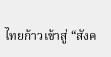ไทยก้าวเข้าสู่ “สังค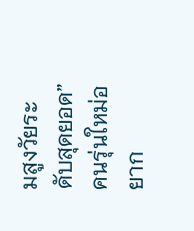มสูงวัยระดับสุดยอด” คนรุ่นใหม่อยาก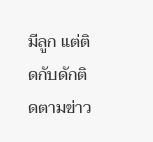มีลูก แต่ติดกับดักติดตามข่าว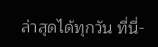ล่าสุดได้ทุกวัน ที่นี่-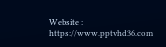Website : https://www.pptvhd36.com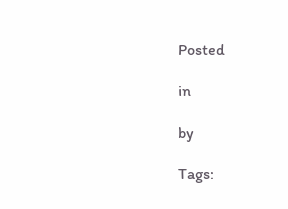Posted

in

by

Tags: